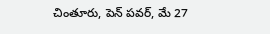చింతూరు, పెన్ పవర్, మే 27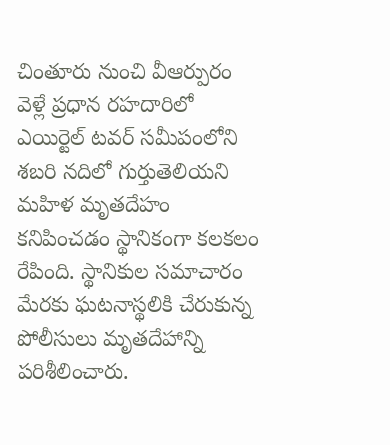చింతూరు నుంచి వీఆర్పురం వెళ్లే ప్రధాన రహదారిలో ఎయిర్టెల్ టవర్ సమీపంలోని శబరి నదిలో గుర్తుతెలియని మహిళ మృతదేహం కనిపించడం స్థానికంగా కలకలం రేపింది. స్థానికుల సమాచారం మేరకు ఘటనాస్థలికి చేరుకున్న పోలీసులు మృతదేహాన్ని పరిశీలించారు.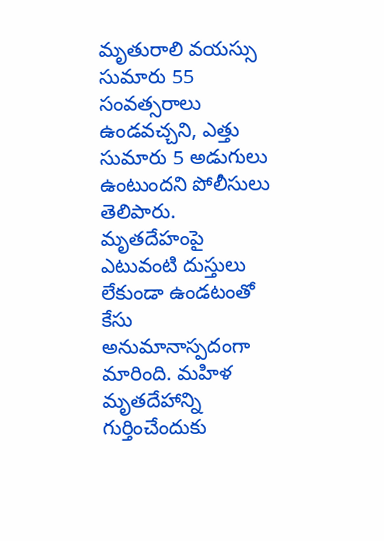మృతురాలి వయస్సు సుమారు 55 సంవత్సరాలు ఉండవచ్చని, ఎత్తు సుమారు 5 అడుగులు ఉంటుందని పోలీసులు తెలిపారు. మృతదేహంపై ఎటువంటి దుస్తులు లేకుండా ఉండటంతో కేసు అనుమానాస్పదంగా మారింది. మహిళ మృతదేహాన్ని గుర్తించేందుకు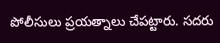పోలీసులు ప్రయత్నాలు చేపట్టారు. సదరు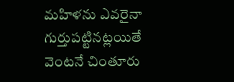మహిళను ఎవరైనా గుర్తుపట్టినట్లయితే వెంటనే చింతూరు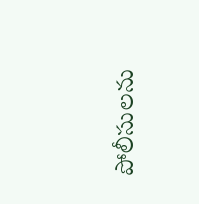పోలీసులను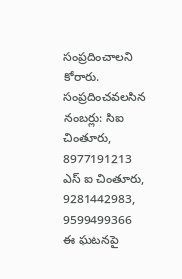సంప్రదించాలని కోరారు. సంప్రదించవలసిన నంబర్లు: సిఐ చింతూరు, 8977191213 ఎస్ ఐ చింతూరు, 9281442983, 9599499366 ఈ ఘటనపై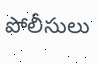పోలీసులు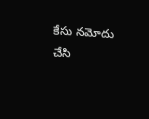కేసు నమోదు చేసి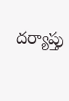దర్యాప్తు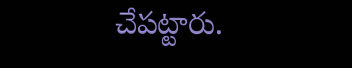చేపట్టారు.